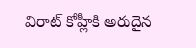విరాట్ కోహ్లీకి అరుదైన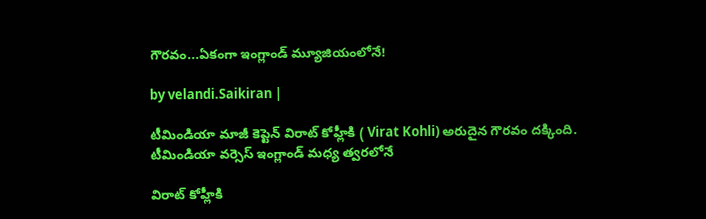గౌరవం...ఏకంగా ఇంగ్లాండ్‌ మ్యూజియంలోనే!

by velandi.Saikiran |

టీమిండియా మాజీ కెప్టెన్ విరాట్ కోహ్లీకి ( Virat Kohli) అరుదైన గౌరవం దక్కింది. టీమిండియా వర్సెస్ ఇంగ్లాండ్ మధ్య త్వరలోనే

విరాట్ కోహ్లీకి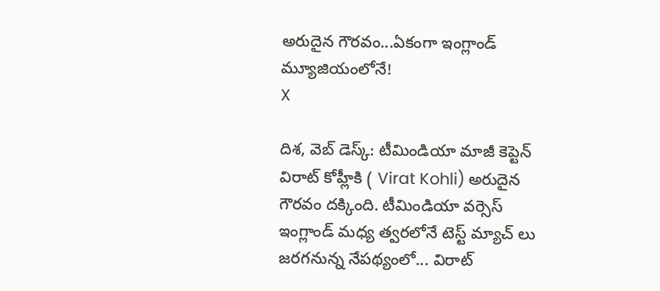అరుదైన గౌరవం...ఏకంగా ఇంగ్లాండ్‌ మ్యూజియంలోనే!
X

దిశ, వెబ్ డెస్క్: టీమిండియా మాజీ కెప్టెన్ విరాట్ కోహ్లీకి ( Virat Kohli) అరుదైన గౌరవం దక్కింది. టీమిండియా వర్సెస్ ఇంగ్లాండ్ మధ్య త్వరలోనే టెస్ట్ మ్యాచ్ లు జరగనున్న నేపథ్యంలో... విరాట్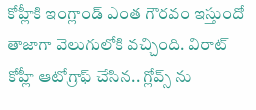కోహ్లీకి ఇంగ్లాండ్ ఎంత గౌరవం ఇస్తుందో తాజాగా వెలుగులోకి వచ్చింది. విరాట్ కోహ్లీ ఆటోగ్రాఫ్ చేసిన.. గ్లోవ్స్ ను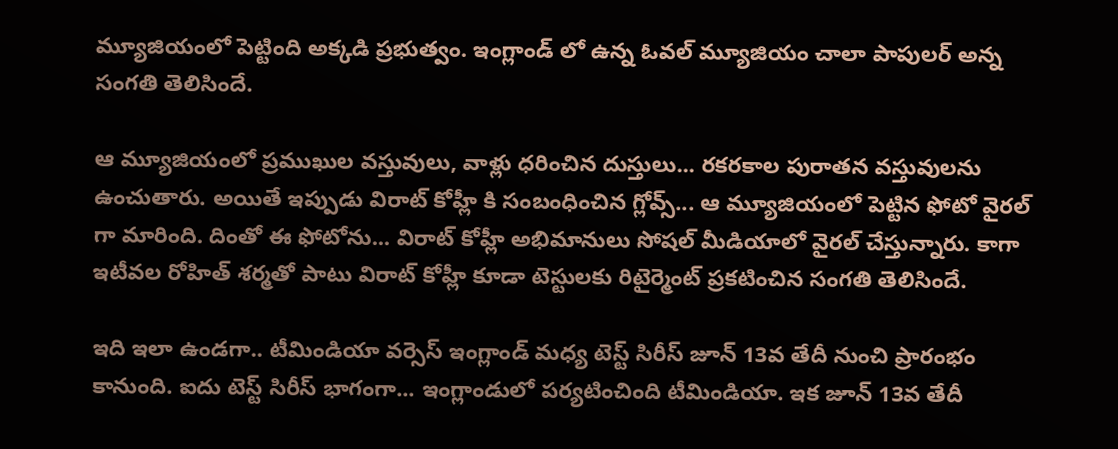మ్యూజియంలో పెట్టింది అక్కడి ప్రభుత్వం. ఇంగ్లాండ్ లో ఉన్న ఓవల్ మ్యూజియం చాలా పాపులర్ అన్న సంగతి తెలిసిందే.

ఆ మ్యూజియంలో ప్రముఖుల వస్తువులు, వాళ్లు ధరించిన దుస్తులు... రకరకాల పురాతన వస్తువులను ఉంచుతారు. అయితే ఇప్పుడు విరాట్ కోహ్లీ కి సంబంధించిన గ్లోవ్స్... ఆ మ్యూజియంలో పెట్టిన ఫోటో వైరల్ గా మారింది. దింతో ఈ ఫోటోను... విరాట్ కోహ్లీ అభిమానులు సోషల్ మీడియాలో వైరల్ చేస్తున్నారు. కాగా ఇటీవల రోహిత్ శర్మతో పాటు విరాట్ కోహ్లీ కూడా టెస్టులకు రిటైర్మెంట్ ప్రకటించిన సంగతి తెలిసిందే.

ఇది ఇలా ఉండగా.. టీమిండియా వర్సెస్ ఇంగ్లాండ్ మధ్య టెస్ట్ సిరీస్ జూన్ 13వ తేదీ నుంచి ప్రారంభం కానుంది. ఐదు టెస్ట్ సిరీస్ భాగంగా... ఇంగ్లాండులో పర్యటించింది టీమిండియా. ఇక జూన్ 13వ తేదీ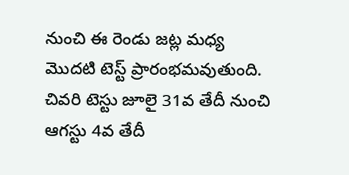నుంచి ఈ రెండు జట్ల మధ్య మొదటి టెస్ట్ ప్రారంభమవుతుంది. చివరి టెస్టు జూలై 31వ తేదీ నుంచి ఆగస్టు 4వ తేదీ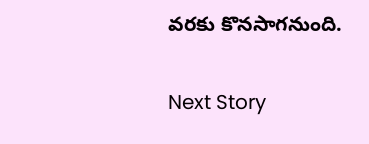వరకు కొనసాగనుంది.

Next Story